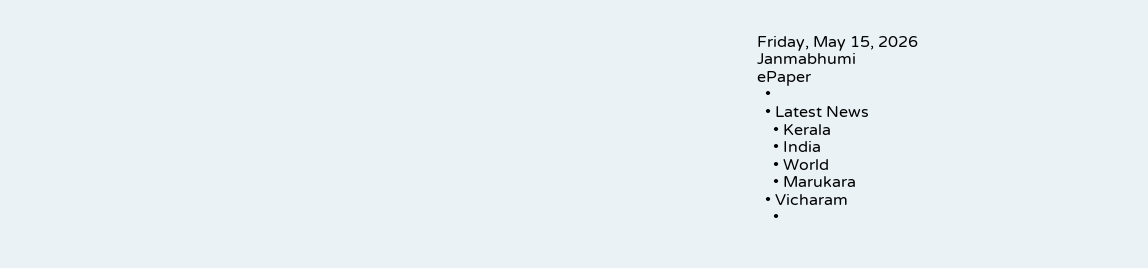Friday, May 15, 2026
Janmabhumi
ePaper
  •
  • Latest News
    • Kerala
    • India
    • World
    • Marukara
  • Vicharam
    •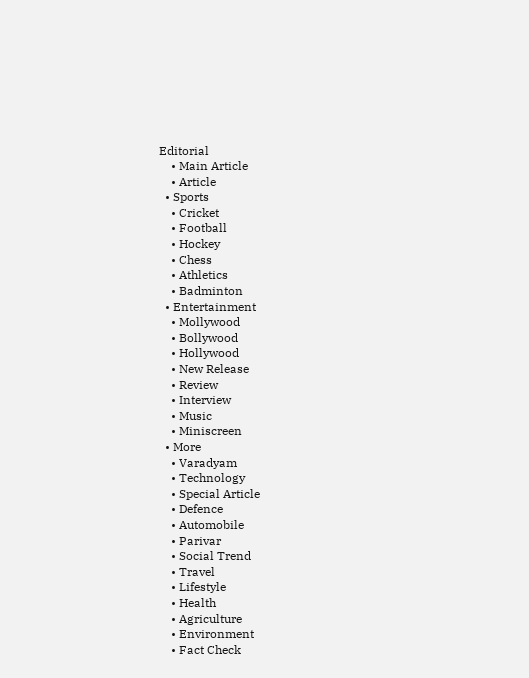Editorial
    • Main Article
    • Article
  • Sports
    • Cricket
    • Football
    • Hockey
    • Chess
    • Athletics
    • Badminton
  • Entertainment
    • Mollywood
    • Bollywood
    • Hollywood
    • New Release
    • Review
    • Interview
    • Music
    • Miniscreen
  • More
    • Varadyam
    • Technology
    • Special Article
    • Defence
    • Automobile
    • Parivar
    • Social Trend
    • Travel
    • Lifestyle
    • Health
    • Agriculture
    • Environment
    • Fact Check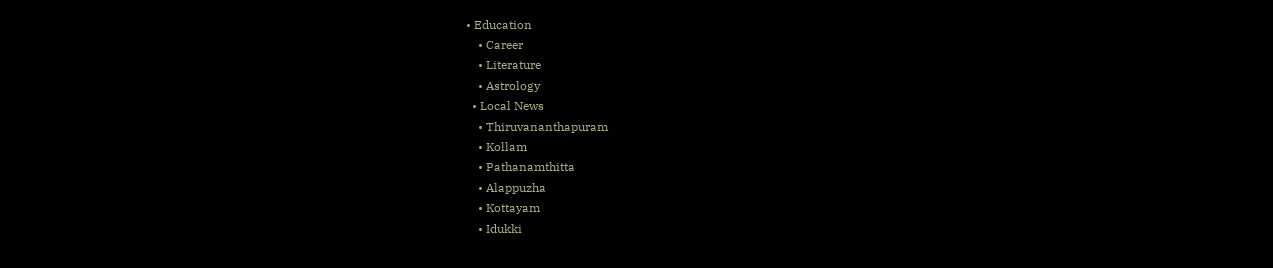• Education
    • Career
    • Literature
    • Astrology
  • Local News
    • Thiruvananthapuram
    • Kollam
    • Pathanamthitta
    • Alappuzha
    • Kottayam
    • Idukki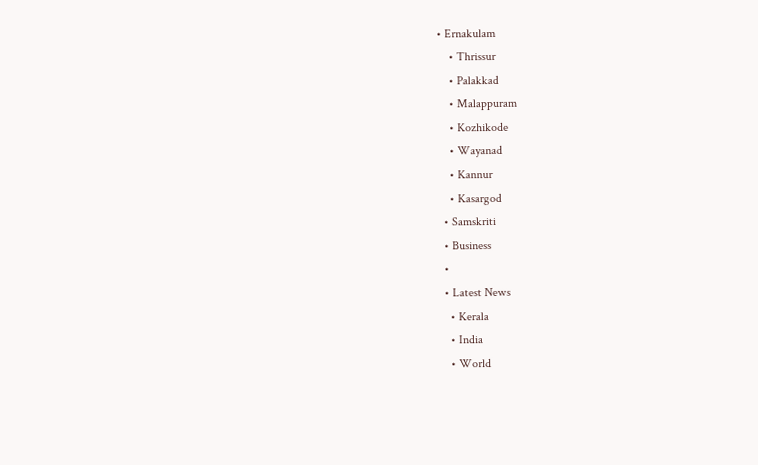• Ernakulam
    • Thrissur
    • Palakkad
    • Malappuram
    • Kozhikode
    • Wayanad
    • Kannur
    • Kasargod
  • Samskriti
  • Business
  •
  • Latest News
    • Kerala
    • India
    • World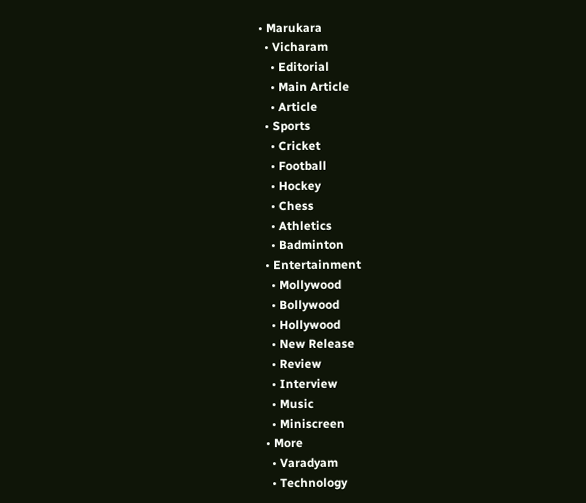• Marukara
  • Vicharam
    • Editorial
    • Main Article
    • Article
  • Sports
    • Cricket
    • Football
    • Hockey
    • Chess
    • Athletics
    • Badminton
  • Entertainment
    • Mollywood
    • Bollywood
    • Hollywood
    • New Release
    • Review
    • Interview
    • Music
    • Miniscreen
  • More
    • Varadyam
    • Technology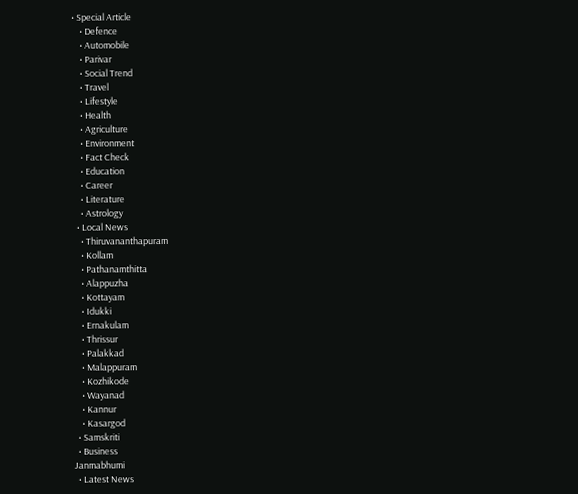• Special Article
    • Defence
    • Automobile
    • Parivar
    • Social Trend
    • Travel
    • Lifestyle
    • Health
    • Agriculture
    • Environment
    • Fact Check
    • Education
    • Career
    • Literature
    • Astrology
  • Local News
    • Thiruvananthapuram
    • Kollam
    • Pathanamthitta
    • Alappuzha
    • Kottayam
    • Idukki
    • Ernakulam
    • Thrissur
    • Palakkad
    • Malappuram
    • Kozhikode
    • Wayanad
    • Kannur
    • Kasargod
  • Samskriti
  • Business
Janmabhumi
  • Latest News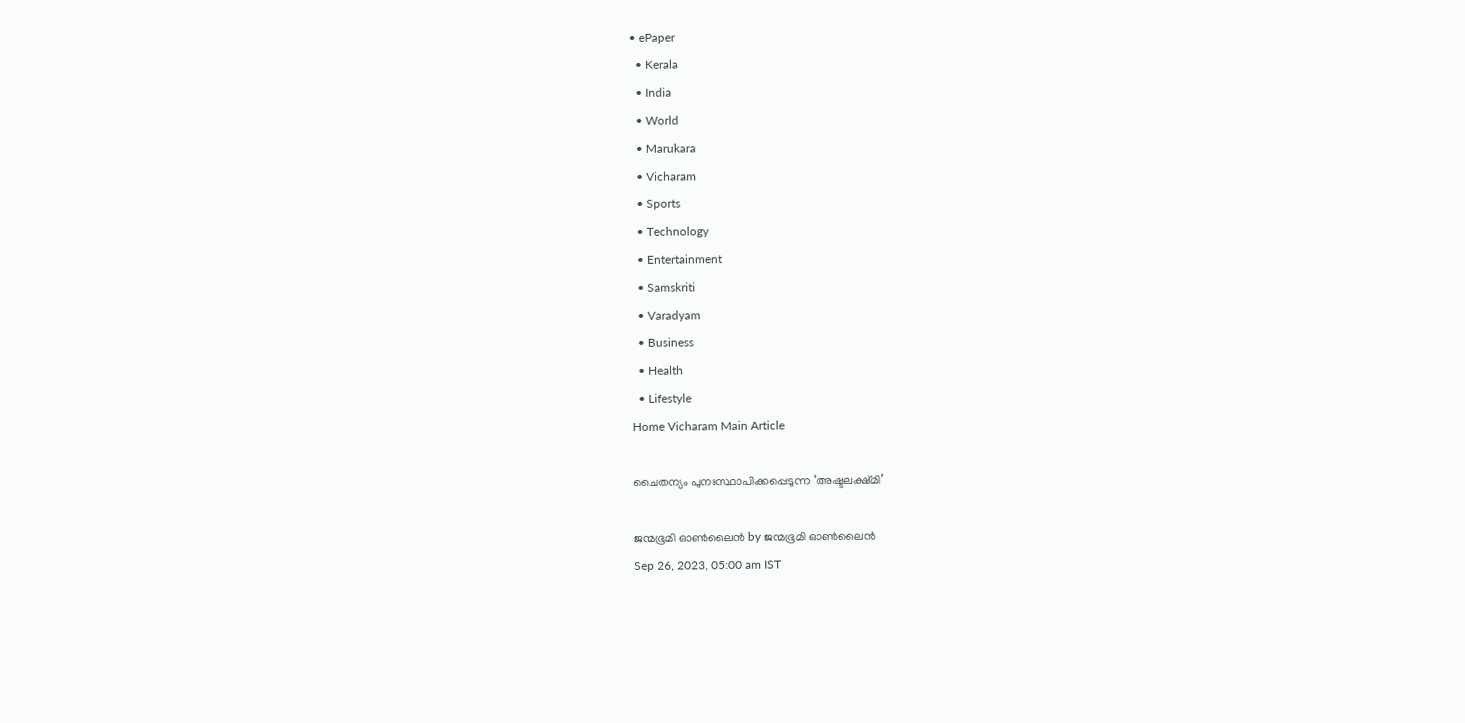• ePaper
  • Kerala
  • India
  • World
  • Marukara
  • Vicharam
  • Sports
  • Technology
  • Entertainment
  • Samskriti
  • Varadyam
  • Business
  • Health
  • Lifestyle
Home Vicharam Main Article

ചൈതന്യം പുനഃസ്ഥാപിക്കപ്പെടുന്ന ‘അഷ്ടലക്ഷ്മി’

ജന്മഭൂമി ഓണ്‍ലൈന്‍ by ജന്മഭൂമി ഓണ്‍ലൈന്‍
Sep 26, 2023, 05:00 am IST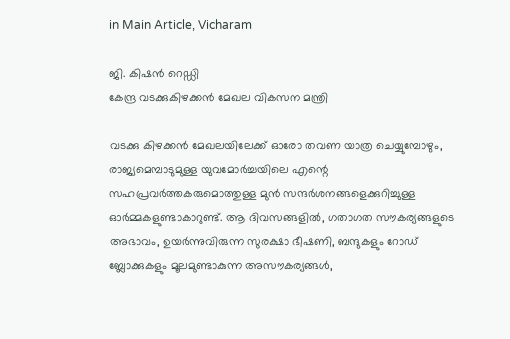in Main Article, Vicharam

ജി. കിഷന്‍ റെഡ്ഡി
കേന്ദ്ര വടക്കുകിഴക്കന്‍ മേഖല വികസന മന്ത്രി

വടക്കു കിഴക്കന്‍ മേഖലയിലേക്ക് ഓരോ തവണ യാത്ര ചെയ്യുമ്പോഴും, രാജ്യമെമ്പാടുമുള്ള യുവമോര്‍ച്ചയിലെ എന്റെ സഹപ്രവര്‍ത്തകരുമൊത്തുള്ള മുന്‍ സന്ദര്‍ശനങ്ങളെക്കുറിച്ചുള്ള ഓര്‍മ്മകളുണ്ടാകാറുണ്ട്. ആ ദിവസങ്ങളില്‍, ഗതാഗത സൗകര്യങ്ങളുടെ അഭാവം, ഉയര്‍ന്നുവിരുന്ന സുരക്ഷാ ഭീഷണി, ബന്ദുകളും റോഡ് ബ്ലോക്കുകളും മൂലമുണ്ടാകുന്ന അസൗകര്യങ്ങള്‍,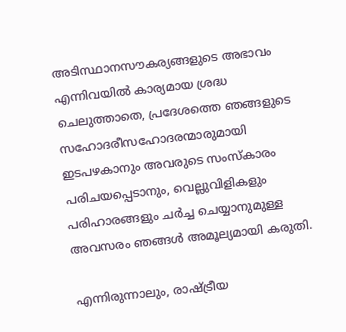അടിസ്ഥാനസൗകര്യങ്ങളുടെ അഭാവം എന്നിവയില്‍ കാര്യമായ ശ്രദ്ധ ചെലുത്താതെ, പ്രദേശത്തെ ഞങ്ങളുടെ സഹോദരീസഹോദരന്മാരുമായി ഇടപഴകാനും അവരുടെ സംസ്‌കാരം പരിചയപ്പെടാനും, വെല്ലുവിളികളും പരിഹാരങ്ങളും ചര്‍ച്ച ചെയ്യാനുമുള്ള അവസരം ഞങ്ങള്‍ അമൂല്യമായി കരുതി.

എന്നിരുന്നാലും, രാഷ്‌ട്രീയ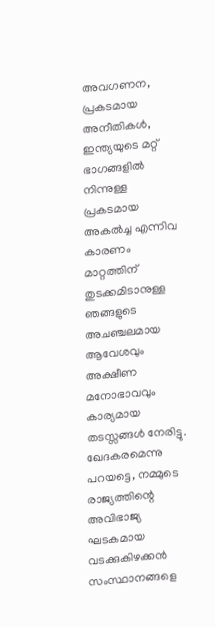അവഗണന, പ്രകടമായ അനീതികള്‍, ഇന്ത്യയുടെ മറ്റ് ഭാഗങ്ങളില്‍ നിന്നുള്ള പ്രകടമായ അകല്‍ച്ച എന്നിവ കാരണം മാറ്റത്തിന് തുടക്കമിടാനുള്ള ഞങ്ങളുടെ അചഞ്ചലമായ ആവേശവും അക്ഷീണ മനോഭാവവും കാര്യമായ തടസ്സങ്ങള്‍ നേരിട്ടു. ഖേദകരമെന്നു പറയട്ടെ, നമ്മുടെ രാജ്യത്തിന്റെ അവിഭാജ്യ ഘടകമായ വടക്കുകിഴക്കന്‍ സംസ്ഥാനങ്ങളെ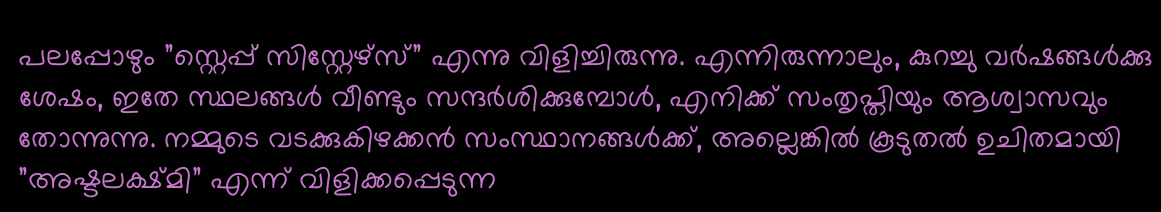പലപ്പോഴും ”സ്റ്റെപ്പ് സിസ്റ്റേഴ്സ്” എന്നു വിളിച്ചിരുന്നു. എന്നിരുന്നാലും, കുറച്ചു വര്‍ഷങ്ങള്‍ക്കു ശേഷം, ഇതേ സ്ഥലങ്ങള്‍ വീണ്ടും സന്ദര്‍ശിക്കുമ്പോള്‍, എനിക്ക് സംതൃപ്തിയും ആശ്വാസവും തോന്നുന്നു. നമ്മുടെ വടക്കുകിഴക്കന്‍ സംസ്ഥാനങ്ങള്‍ക്ക്, അല്ലെങ്കില്‍ കൂടുതല്‍ ഉചിതമായി ”അഷ്ടലക്ഷ്മി” എന്ന് വിളിക്കപ്പെടുന്ന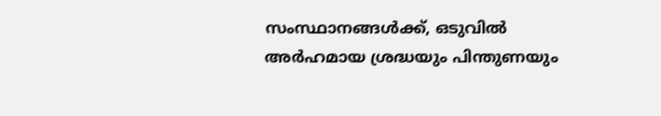സംസ്ഥാനങ്ങള്‍ക്ക്, ഒടുവില്‍ അര്‍ഹമായ ശ്രദ്ധയും പിന്തുണയും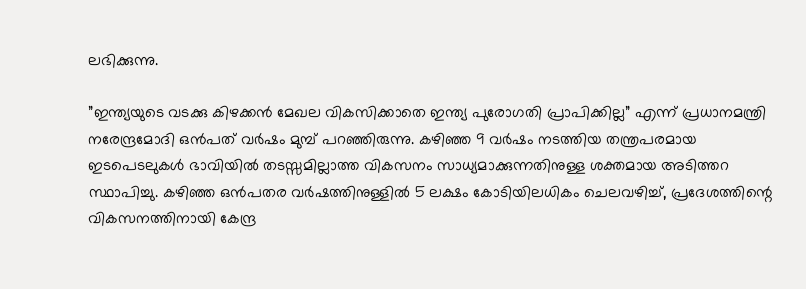ലഭിക്കുന്നു.

”ഇന്ത്യയുടെ വടക്കു കിഴക്കന്‍ മേഖല വികസിക്കാതെ ഇന്ത്യ പുരോഗതി പ്രാപിക്കില്ല” എന്ന് പ്രധാനമന്ത്രി നരേന്ദ്രമോദി ഒന്‍പത് വര്‍ഷം മുമ്പ് പറഞ്ഞിരുന്നു. കഴിഞ്ഞ 9 വര്‍ഷം നടത്തിയ തന്ത്രപരമായ ഇടപെടലുകള്‍ ഭാവിയില്‍ തടസ്സമില്ലാത്ത വികസനം സാധ്യമാക്കുന്നതിനുള്ള ശക്തമായ അടിത്തറ സ്ഥാപിച്ചു. കഴിഞ്ഞ ഒന്‍പതര വര്‍ഷത്തിനുള്ളില്‍ 5 ലക്ഷം കോടിയിലധികം ചെലവഴിച്ച്, പ്രദേശത്തിന്റെ വികസനത്തിനായി കേന്ദ്ര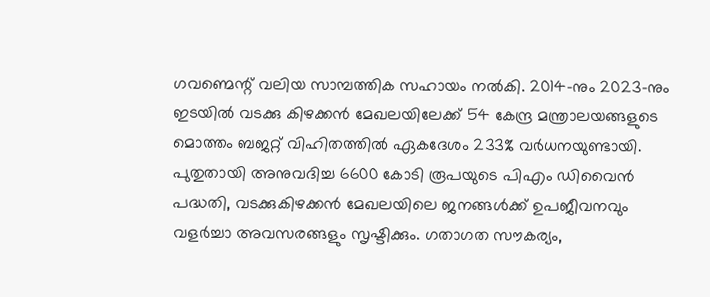ഗവണ്മെന്റ് വലിയ സാമ്പത്തിക സഹായം നല്‍കി. 2014-നും 2023-നും ഇടയില്‍ വടക്കു കിഴക്കന്‍ മേഖലയിലേക്ക് 54 കേന്ദ്ര മന്ത്രാലയങ്ങളുടെ മൊത്തം ബജറ്റ് വിഹിതത്തില്‍ ഏകദേശം 233% വര്‍ധനയുണ്ടായി. പുതുതായി അനുവദിച്ച 6600 കോടി രൂപയുടെ പിഎം ഡിവൈന്‍ പദ്ധതി, വടക്കുകിഴക്കന്‍ മേഖലയിലെ ജനങ്ങള്‍ക്ക് ഉപജീവനവും വളര്‍ച്ചാ അവസരങ്ങളും സൃഷ്ടിക്കും. ഗതാഗത സൗകര്യം,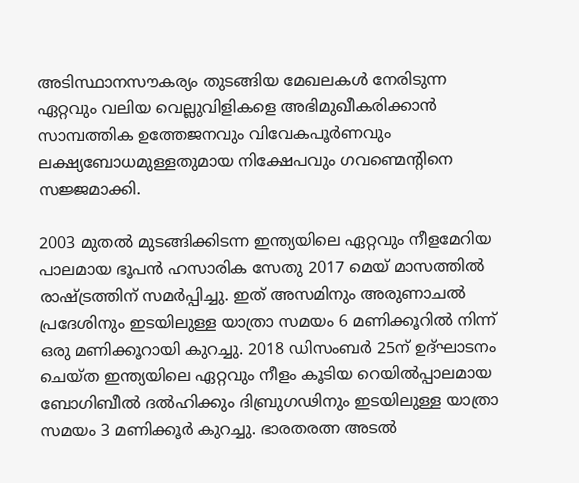അടിസ്ഥാനസൗകര്യം തുടങ്ങിയ മേഖലകള്‍ നേരിടുന്ന ഏറ്റവും വലിയ വെല്ലുവിളികളെ അഭിമുഖീകരിക്കാന്‍ സാമ്പത്തിക ഉത്തേജനവും വിവേകപൂര്‍ണവും ലക്ഷ്യബോധമുള്ളതുമായ നിക്ഷേപവും ഗവണ്മെന്റിനെ സജ്ജമാക്കി.

2003 മുതല്‍ മുടങ്ങിക്കിടന്ന ഇന്ത്യയിലെ ഏറ്റവും നീളമേറിയ പാലമായ ഭൂപന്‍ ഹസാരിക സേതു 2017 മെയ് മാസത്തില്‍ രാഷ്‌ട്രത്തിന് സമര്‍പ്പിച്ചു. ഇത് അസമിനും അരുണാചല്‍ പ്രദേശിനും ഇടയിലുള്ള യാത്രാ സമയം 6 മണിക്കൂറില്‍ നിന്ന് ഒരു മണിക്കൂറായി കുറച്ചു. 2018 ഡിസംബര്‍ 25ന് ഉദ്ഘാടനം ചെയ്ത ഇന്ത്യയിലെ ഏറ്റവും നീളം കൂടിയ റെയില്‍പ്പാലമായ ബോഗിബീല്‍ ദല്‍ഹിക്കും ദിബ്രുഗഢിനും ഇടയിലുള്ള യാത്രാ സമയം 3 മണിക്കൂര്‍ കുറച്ചു. ഭാരതരത്ന അടല്‍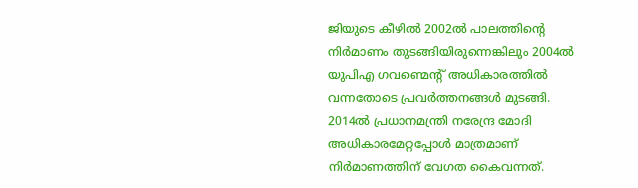ജിയുടെ കീഴില്‍ 2002ല്‍ പാലത്തിന്റെ നിര്‍മാണം തുടങ്ങിയിരുന്നെങ്കിലും 2004ല്‍ യുപിഎ ഗവണ്മെന്റ് അധികാരത്തില്‍ വന്നതോടെ പ്രവര്‍ത്തനങ്ങള്‍ മുടങ്ങി. 2014ല്‍ പ്രധാനമന്ത്രി നരേന്ദ്ര മോദി അധികാരമേറ്റപ്പോള്‍ മാത്രമാണ് നിര്‍മാണത്തിന് വേഗത കൈവന്നത്.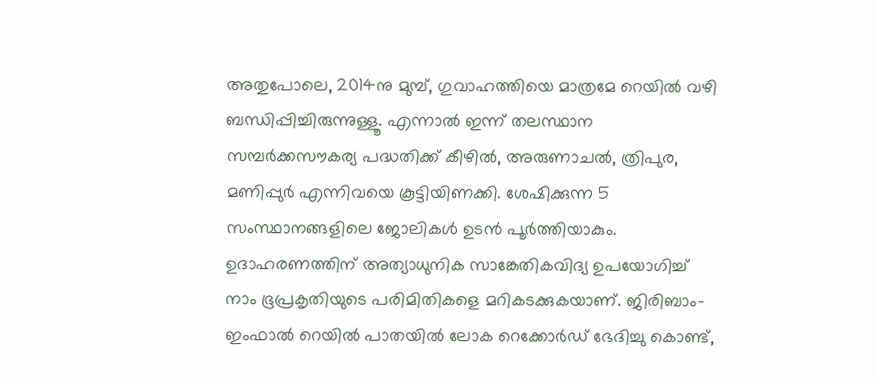അതുപോലെ, 2014നു മുമ്പ്, ഗുവാഹത്തിയെ മാത്രമേ റെയില്‍ വഴി ബന്ധിപ്പിച്ചിരുന്നുള്ളൂ. എന്നാല്‍ ഇന്ന് തലസ്ഥാന സമ്പര്‍ക്കസൗകര്യ പദ്ധതിക്ക് കീഴില്‍, അരുണാചല്‍, ത്രിപുര, മണിപ്പുര്‍ എന്നിവയെ കൂട്ടിയിണക്കി. ശേഷിക്കുന്ന 5 സംസ്ഥാനങ്ങളിലെ ജോലികള്‍ ഉടന്‍ പൂര്‍ത്തിയാകും. ഉദാഹരണത്തിന് അത്യാധുനിക സാങ്കേതികവിദ്യ ഉപയോഗിച്ച് നാം ഭൂപ്രകൃതിയുടെ പരിമിതികളെ മറികടക്കുകയാണ്. ജിരിബാം-ഇംഫാല്‍ റെയില്‍ പാതയില്‍ ലോക റെക്കോര്‍ഡ് ഭേദിച്ചു കൊണ്ട്,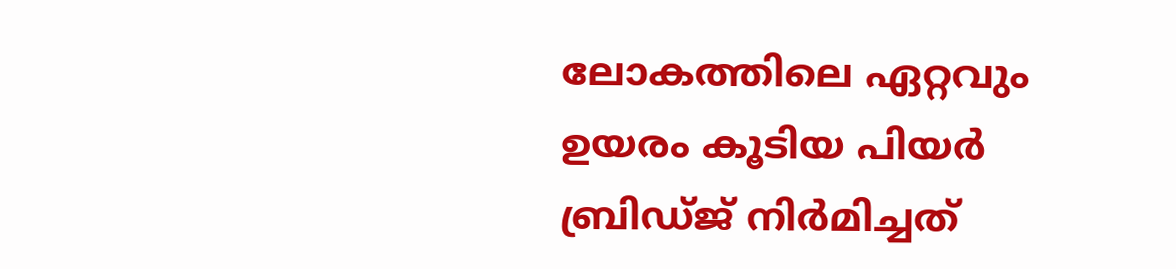ലോകത്തിലെ ഏറ്റവും ഉയരം കൂടിയ പിയര്‍ ബ്രിഡ്ജ് നിര്‍മിച്ചത്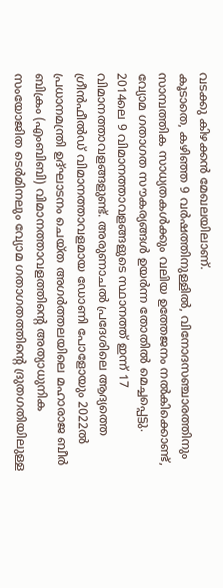വടക്കു കിഴക്കന്‍ മേഖലയിലാണ്.
കൂടാതെ, കഴിഞ്ഞ 9 വര്‍ഷത്തിനുള്ളില്‍, വിനോദസഞ്ചാരത്തിനും സാമ്പത്തിക സാധ്യതകള്‍ക്കും വലിയ ഉത്തേജനം നല്‍കിക്കൊണ്ട്, വ്യോമ ഗതാഗത സൗകര്യങ്ങള്‍ ഉയര്‍ന്ന തോതില്‍ മെച്ചപ്പെട്ടു. 2014ലെ 9 വിമാനത്താവളങ്ങളുടെ സ്ഥാനത്ത് ഇന്ന് 17 വിമാനത്താവളങ്ങളുണ്ട്. അരുണാചല്‍ പ്രദേശിലെ ആദ്യത്തെ ഗ്രീന്‍ഫീല്‍ഡ് വിമാനത്താവളമായ ഡോണി പോളോയും 2022ല്‍ പ്രധാനമന്ത്രി ഉദ്ഘാടനം ചെയ്ത അഗര്‍ത്തലയിലെ മഹാരാജ ബീര്‍ ബിക്രം (എംബിബി) വിമാനത്താവളത്തിന്റെ അത്യാധുനിക സംയോജിത ടെര്‍മിനലും വ്യോമ ഗതാഗതത്തിന്റെ ദ്രുതഗതിയിലുള്ള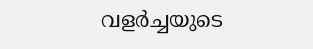വളര്‍ച്ചയുടെ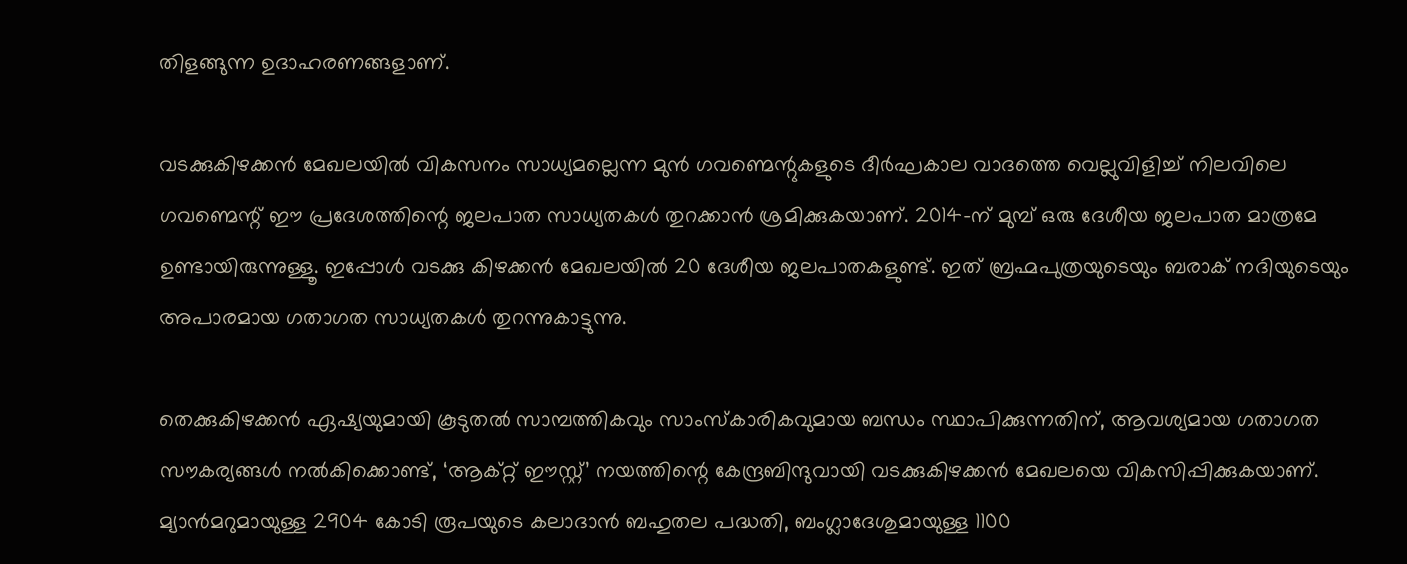തിളങ്ങുന്ന ഉദാഹരണങ്ങളാണ്.

വടക്കുകിഴക്കന്‍ മേഖലയില്‍ വികസനം സാധ്യമല്ലെന്ന മുന്‍ ഗവണ്മെന്റുകളുടെ ദീര്‍ഘകാല വാദത്തെ വെല്ലുവിളിച്ച് നിലവിലെ ഗവണ്മെന്റ് ഈ പ്രദേശത്തിന്റെ ജലപാത സാധ്യതകള്‍ തുറക്കാന്‍ ശ്രമിക്കുകയാണ്. 2014-ന് മുമ്പ് ഒരു ദേശീയ ജലപാത മാത്രമേ ഉണ്ടായിരുന്നുള്ളൂ. ഇപ്പോള്‍ വടക്കു കിഴക്കന്‍ മേഖലയില്‍ 20 ദേശീയ ജലപാതകളുണ്ട്. ഇത് ബ്രഹ്മപുത്രയുടെയും ബരാക് നദിയുടെയും അപാരമായ ഗതാഗത സാധ്യതകള്‍ തുറന്നുകാട്ടുന്നു.

തെക്കുകിഴക്കന്‍ ഏഷ്യയുമായി കൂടുതല്‍ സാമ്പത്തികവും സാംസ്‌കാരികവുമായ ബന്ധം സ്ഥാപിക്കുന്നതിന്, ആവശ്യമായ ഗതാഗത സൗകര്യങ്ങള്‍ നല്‍കിക്കൊണ്ട്, ‘ആക്റ്റ് ഈസ്റ്റ്’ നയത്തിന്റെ കേന്ദ്രബിന്ദുവായി വടക്കുകിഴക്കന്‍ മേഖലയെ വികസിപ്പിക്കുകയാണ്. മ്യാന്‍മറുമായുള്ള 2904 കോടി രൂപയുടെ കലാദാന്‍ ബഹുതല പദ്ധതി, ബംഗ്ലാദേശുമായുള്ള 1100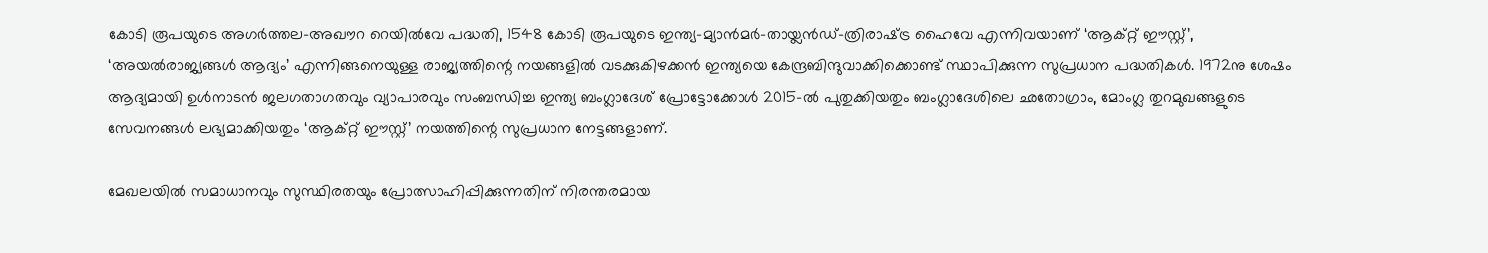കോടി രൂപയുടെ അഗര്‍ത്തല-അഖൗറ റെയില്‍വേ പദ്ധതി, 1548 കോടി രൂപയുടെ ഇന്ത്യ-മ്യാന്‍മര്‍-തായ്ലന്‍ഡ്-ത്രിരാഷ്‌ട്ര ഹൈവേ എന്നിവയാണ് ‘ആക്റ്റ് ഈസ്റ്റ്’, ‘അയല്‍രാജ്യങ്ങള്‍ ആദ്യം’ എന്നിങ്ങനെയുള്ള രാജ്യത്തിന്റെ നയങ്ങളില്‍ വടക്കുകിഴക്കന്‍ ഇന്ത്യയെ കേന്ദ്രബിന്ദുവാക്കിക്കൊണ്ട് സ്ഥാപിക്കുന്ന സുപ്രധാന പദ്ധതികള്‍. 1972നു ശേഷം ആദ്യമായി ഉള്‍നാടന്‍ ജലഗതാഗതവും വ്യാപാരവും സംബന്ധിച്ച ഇന്ത്യ ബംഗ്ലാദേശ് പ്രോട്ടോക്കോള്‍ 2015-ല്‍ പുതുക്കിയതും ബംഗ്ലാദേശിലെ ഛതോഗ്രാം, മോംഗ്ല തുറമുഖങ്ങളുടെ സേവനങ്ങള്‍ ലഭ്യമാക്കിയതും ‘ആക്റ്റ് ഈസ്റ്റ്’ നയത്തിന്റെ സുപ്രധാന നേട്ടങ്ങളാണ്.

മേഖലയില്‍ സമാധാനവും സുസ്ഥിരതയും പ്രോത്സാഹിപ്പിക്കുന്നതിന് നിരന്തരമായ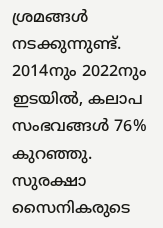ശ്രമങ്ങള്‍ നടക്കുന്നുണ്ട്. 2014നും 2022നും ഇടയില്‍, കലാപ സംഭവങ്ങള്‍ 76% കുറഞ്ഞു. സുരക്ഷാ സൈനികരുടെ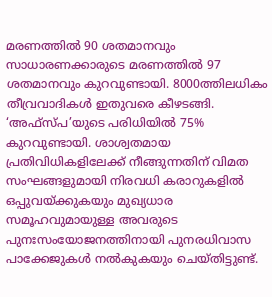മരണത്തില്‍ 90 ശതമാനവും സാധാരണക്കാരുടെ മരണത്തില്‍ 97 ശതമാനവും കുറവുണ്ടായി. 8000ത്തിലധികം തീവ്രവാദികള്‍ ഇതുവരെ കീഴടങ്ങി. ‘അഫ്‌സ്പ’യുടെ പരിധിയില്‍ 75% കുറവുണ്ടായി. ശാശ്വതമായ പ്രതിവിധികളിലേക്ക് നീങ്ങുന്നതിന് വിമത സംഘങ്ങളുമായി നിരവധി കരാറുകളില്‍ ഒപ്പുവയ്‌ക്കുകയും മുഖ്യധാര സമൂഹവുമായുള്ള അവരുടെ പുനഃസംയോജനത്തിനായി പുനരധിവാസ പാക്കേജുകള്‍ നല്‍കുകയും ചെയ്തിട്ടുണ്ട്.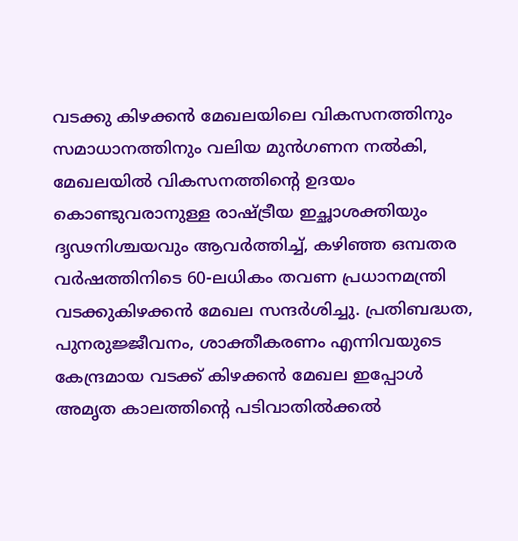വടക്കു കിഴക്കന്‍ മേഖലയിലെ വികസനത്തിനും സമാധാനത്തിനും വലിയ മുന്‍ഗണന നല്‍കി, മേഖലയില്‍ വികസനത്തിന്റെ ഉദയം കൊണ്ടുവരാനുള്ള രാഷ്‌ട്രീയ ഇച്ഛാശക്തിയും ദൃഢനിശ്ചയവും ആവര്‍ത്തിച്ച്, കഴിഞ്ഞ ഒമ്പതര വര്‍ഷത്തിനിടെ 60-ലധികം തവണ പ്രധാനമന്ത്രി വടക്കുകിഴക്കന്‍ മേഖല സന്ദര്‍ശിച്ചു. പ്രതിബദ്ധത, പുനരുജ്ജീവനം, ശാക്തീകരണം എന്നിവയുടെ കേന്ദ്രമായ വടക്ക് കിഴക്കന്‍ മേഖല ഇപ്പോള്‍ അമൃത കാലത്തിന്റെ പടിവാതില്‍ക്കല്‍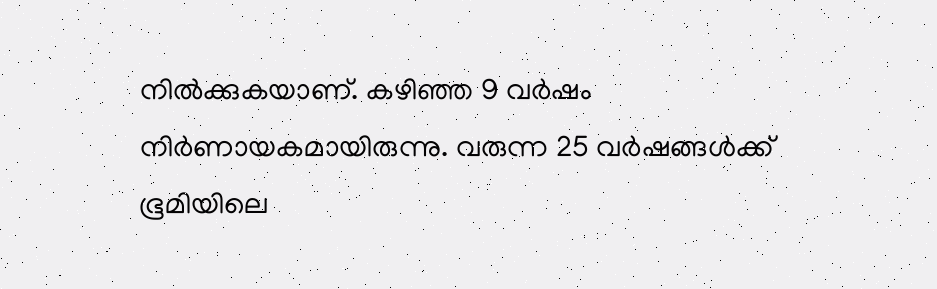നില്‍ക്കുകയാണ്. കഴിഞ്ഞ 9 വര്‍ഷം നിര്‍ണായകമായിരുന്നു. വരുന്ന 25 വര്‍ഷങ്ങള്‍ക്ക് ഭൂമിയിലെ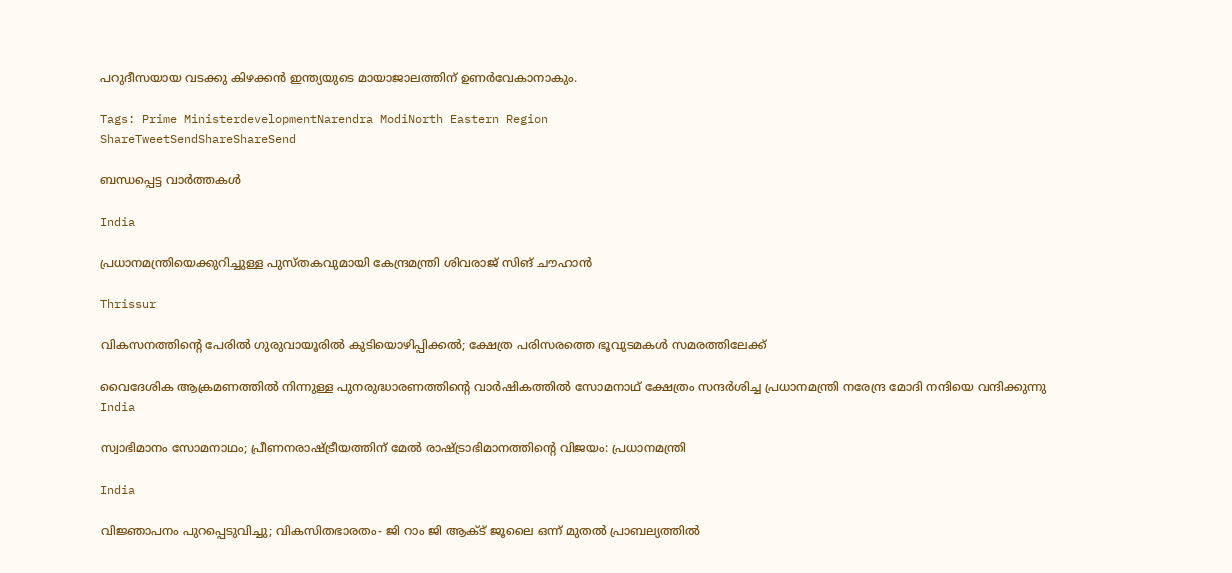പറുദീസയായ വടക്കു കിഴക്കന്‍ ഇന്ത്യയുടെ മായാജാലത്തിന് ഉണര്‍വേകാനാകും.

Tags: Prime MinisterdevelopmentNarendra ModiNorth Eastern Region
ShareTweetSendShareShareSend

ബന്ധപ്പെട്ട വാര്‍ത്തകള്‍

India

പ്രധാനമന്ത്രിയെക്കുറിച്ചുള്ള പുസ്തകവുമായി കേന്ദ്രമന്ത്രി ശിവരാജ് സിങ് ചൗഹാന്‍

Thrissur

വികസനത്തിന്റെ പേരില്‍ ഗുരുവായൂരില്‍ കുടിയൊഴിപ്പിക്കല്‍; ക്ഷേത്ര പരിസരത്തെ ഭൂവുടമകള്‍ സമരത്തിലേക്ക്

വൈദേശിക ആക്രമണത്തില്‍ നിന്നുള്ള പുനരുദ്ധാരണത്തിന്റെ വാര്‍ഷികത്തില്‍ സോമനാഥ് ക്ഷേത്രം സന്ദര്‍ശിച്ച പ്രധാനമന്ത്രി നരേന്ദ്ര മോദി നന്ദിയെ വന്ദിക്കുന്നു
India

സ്വാഭിമാനം സോമനാഥം; പ്രീണനരാഷ്‌ട്രീയത്തിന് മേല്‍ രാഷ്‌ട്രാഭിമാനത്തിന്റെ വിജയം: പ്രധാനമന്ത്രി

India

വിജ്ഞാപനം പുറപ്പെടുവിച്ചു; വികസിതഭാരതം- ജി റാം ജി ആക്ട് ജൂലൈ ഒന്ന് മുതല്‍ പ്രാബല്യത്തില്‍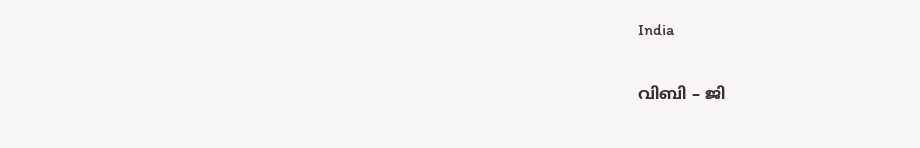India

വിബി – ജി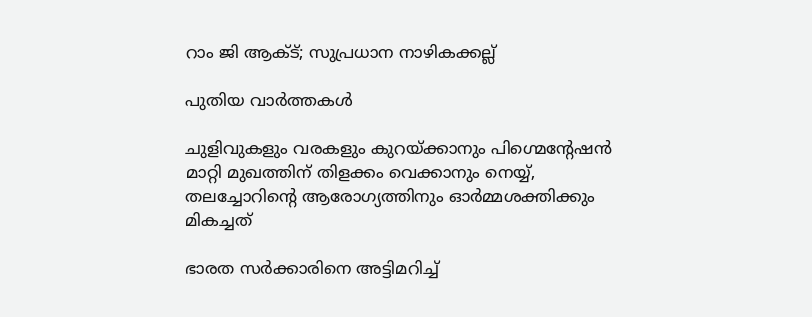റാം ജി ആക്ട്; സുപ്രധാന നാഴികക്കല്ല്

പുതിയ വാര്‍ത്തകള്‍

ചുളിവുകളും വരകളും കുറയ്‌ക്കാനും പിഗ്മെന്റേഷൻ മാറ്റി മുഖത്തിന് തിളക്കം വെക്കാനും നെയ്യ്, തലച്ചോറിന്റെ ആരോഗ്യത്തിനും ഓർമ്മശക്തിക്കും മികച്ചത്

ഭാരത സർക്കാരിനെ അട്ടിമറിച്ച്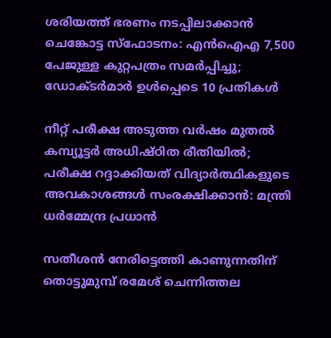ശരിയത്ത് ഭരണം നടപ്പിലാക്കാൻ ചെങ്കോട്ട സ്‌ഫോടനം: എൻഐഎ 7,500 പേജുള്ള കുറ്റപത്രം സമർപ്പിച്ചു; ഡോക്ടർമാർ ഉൾപ്പെടെ 10 പ്രതികൾ

നീറ്റ് പരീക്ഷ അടുത്ത വർഷം മുതൽ കമ്പ്യൂട്ടർ അധിഷ്ഠിത രീതിയിൽ; പരീക്ഷ റദ്ദാക്കിയത് വിദ്യാർത്ഥികളുടെ അവകാശങ്ങൾ സംരക്ഷിക്കാൻ: മന്ത്രി ധർമ്മേന്ദ്ര പ്രധാൻ

സതീശന്‍ നേരിട്ടെത്തി കാണുന്നതിന് തൊട്ടുമുമ്പ് രമേശ് ചെന്നിത്തല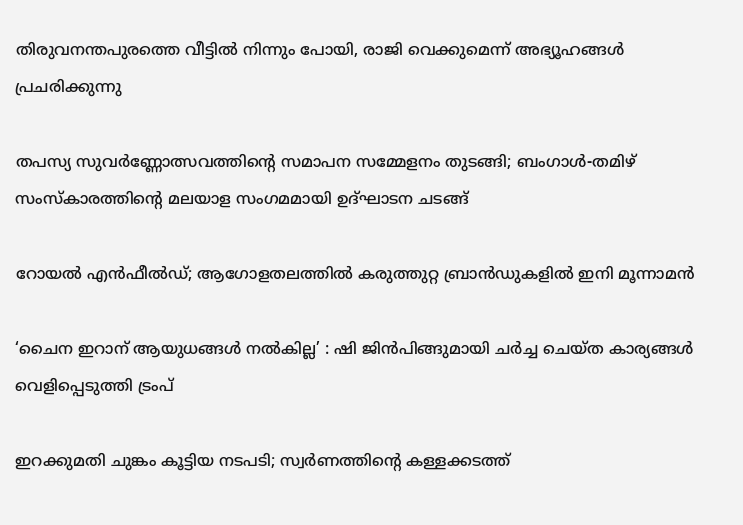തിരുവനന്തപുരത്തെ വീട്ടില്‍ നിന്നും പോയി, രാജി വെക്കുമെന്ന് അഭ്യൂഹങ്ങൾ പ്രചരിക്കുന്നു

തപസ്യ സുവർണ്ണോത്സവത്തിന്റെ സമാപന സമ്മേളനം തുടങ്ങി; ബംഗാൾ-തമിഴ് സംസ്കാരത്തിന്റെ മലയാള സംഗമമായി ഉദ്ഘാടന ചടങ്ങ്

റോയൽ എൻഫീൽഡ്; ആഗോളതലത്തിൽ കരുത്തുറ്റ ബ്രാൻഡുകളിൽ ഇനി മൂന്നാമൻ

‘ചൈന ഇറാന് ആയുധങ്ങൾ നൽകില്ല’ : ഷി ജിൻപിങ്ങുമായി ചർച്ച ചെയ്ത കാര്യങ്ങൾ വെളിപ്പെടുത്തി ട്രംപ്

ഇറക്കുമതി ചുങ്കം കൂട്ടിയ നടപടി; സ്വര്‍ണത്തിന്റെ കള്ളക്കടത്ത്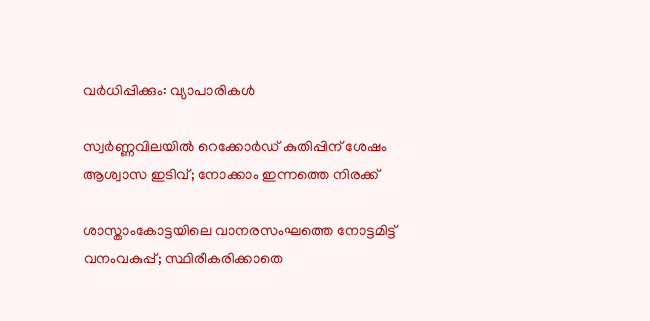വര്‍ധിപ്പിക്കും: വ്യാപാരികള്‍

സ്വർണ്ണവിലയിൽ റെക്കോർഡ് കുതിപ്പിന് ശേഷം ആശ്വാസ ഇടിവ്; നോക്കാം ഇന്നത്തെ നിരക്ക്

ശാസ്താംകോട്ടയിലെ വാനരസംഘത്തെ നോട്ടമിട്ട് വനംവകുപ്പ്; സ്ഥിരീകരിക്കാതെ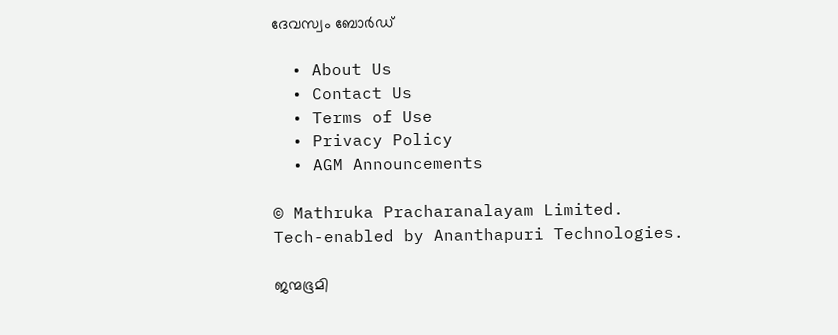ദേവസ്വം ബോര്‍ഡ്

  • About Us
  • Contact Us
  • Terms of Use
  • Privacy Policy
  • AGM Announcements

© Mathruka Pracharanalayam Limited.
Tech-enabled by Ananthapuri Technologies.

ജന്മഭൂമി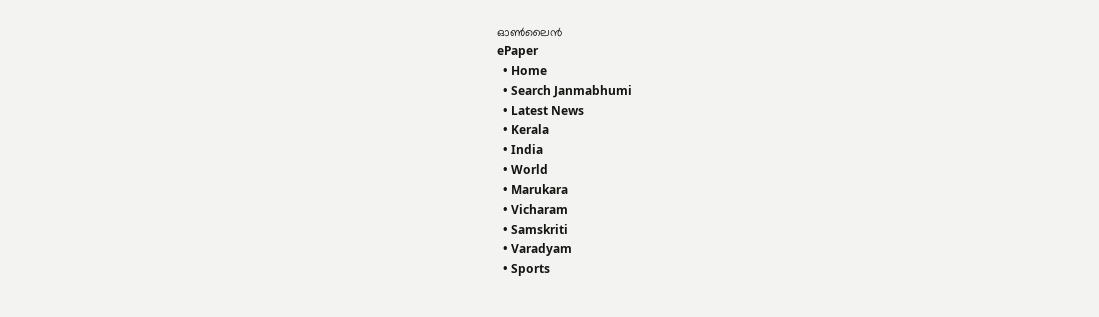ഓണ്‍ലൈന്‍
ePaper
  • Home
  • Search Janmabhumi
  • Latest News
  • Kerala
  • India
  • World
  • Marukara
  • Vicharam
  • Samskriti
  • Varadyam
  • Sports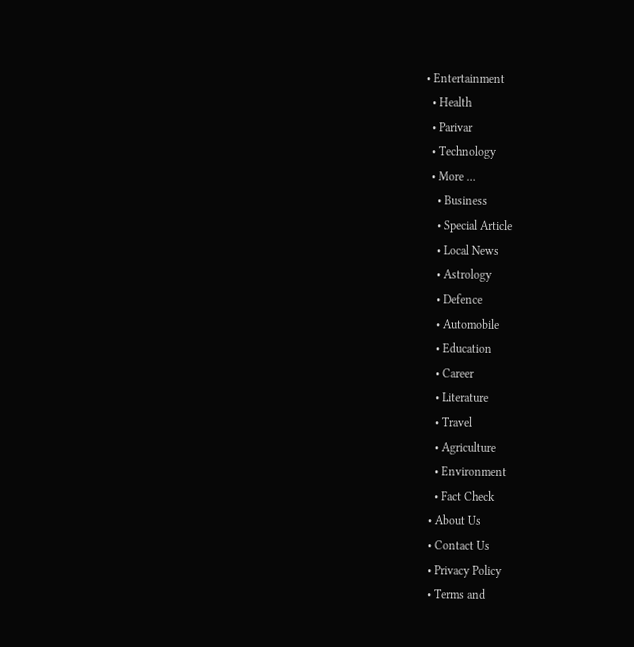• Entertainment
  • Health
  • Parivar
  • Technology
  • More …
    • Business
    • Special Article
    • Local News
    • Astrology
    • Defence
    • Automobile
    • Education
    • Career
    • Literature
    • Travel
    • Agriculture
    • Environment
    • Fact Check
  • About Us
  • Contact Us
  • Privacy Policy
  • Terms and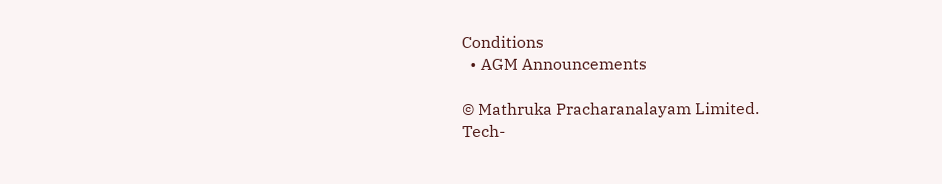Conditions
  • AGM Announcements

© Mathruka Pracharanalayam Limited.
Tech-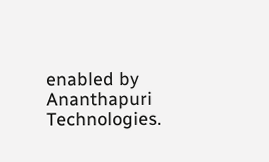enabled by Ananthapuri Technologies.